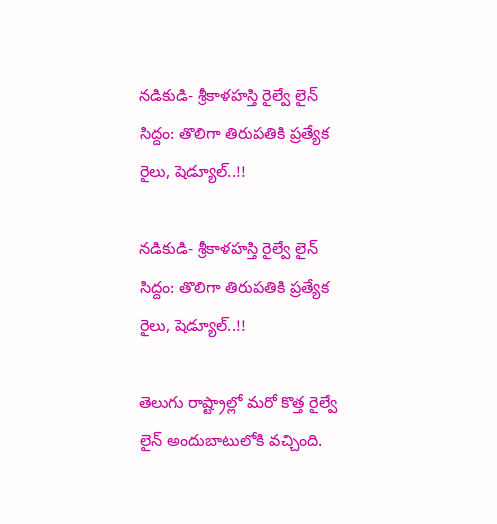నడికుడి- శ్రీకాళహస్తి రైల్వే లైన్ సిద్దం: తొలిగా తిరుపతికి ప్రత్యేక రైలు, షెడ్యూల్..!!

నడికుడి- శ్రీకాళహస్తి రైల్వే లైన్ సిద్దం: తొలిగా తిరుపతికి ప్రత్యేక రైలు, షెడ్యూల్..!!

తెలుగు రాష్ట్రాల్లో మరో కొత్త రైల్వే లైన్ అందుబాటులోకి వచ్చింది.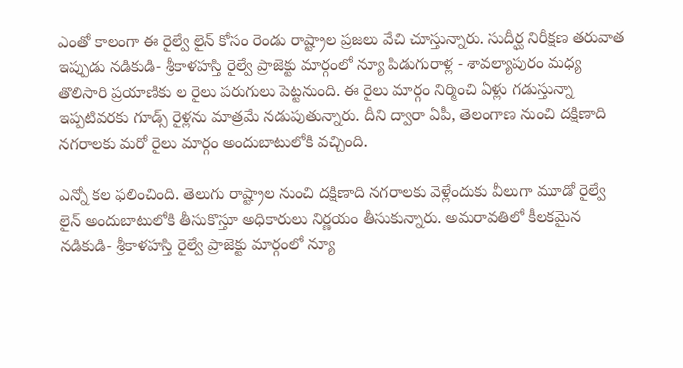ఎంతో కాలంగా ఈ రైల్వే లైన్ కోసం రెండు రాష్ట్రాల ప్రజలు వేచి చూస్తున్నారు. సుదీర్ఘ నిరీక్షణ తరువాత ఇప్పుడు నడికుడి- శ్రీకాళహస్తి రైల్వే ప్రాజెక్టు మార్గంలో న్యూ పిడుగురాళ్ల - శావల్యాపురం మధ్య తొలిసారి ప్రయాణికు ల రైలు పరుగులు పెట్టనుంది. ఈ రైలు మార్గం నిర్మించి ఏళ్లు గడుస్తున్నా ఇప్పటివరకు గూడ్స్‌ రైళ్లను మాత్రమే నడుపుతున్నారు. దీని ద్వారా ఏపీ, తెలంగాణ నుంచి దక్షిణాది నగరాలకు మరో రైలు మార్గం అందుబాటులోకి వచ్చింది.

ఎన్నో కల ఫలించింది. తెలుగు రాష్ట్రాల నుంచి దక్షిణాది నగరాలకు వెళ్లేందుకు వీలుగా మూడో రైల్వే లైన్ అందుబాటులోకి తీసుకొస్తూ అధికారులు నిర్ణయం తీసుకున్నారు. అమరావతిలో కీలకమైన నడికుడి- శ్రీకాళహస్తి రైల్వే ప్రాజెక్టు మార్గంలో న్యూ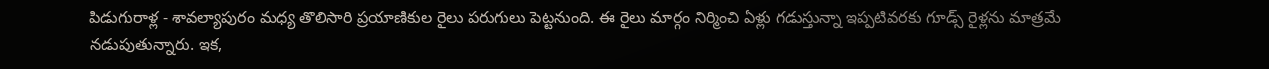పిడుగురాళ్ల - శావల్యాపురం మధ్య తొలిసారి ప్రయాణికుల రైలు పరుగులు పెట్టనుంది. ఈ రైలు మార్గం నిర్మించి ఏళ్లు గడుస్తున్నా ఇప్పటివరకు గూడ్స్‌ రైళ్లను మాత్రమే నడుపుతున్నారు. ఇక,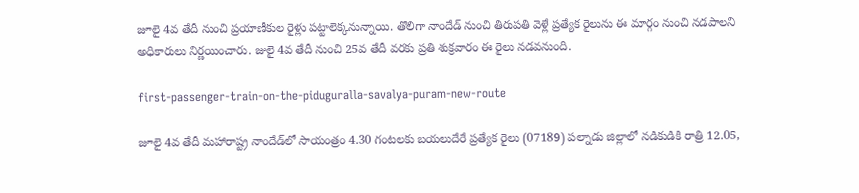జూలై 4వ తేదీ నుంచి ప్రయాణీకుల రైళ్లు పట్టాలెక్కనున్నాయి. తొలిగా నాందేడ్ నుంచి తిరుపతి వెళ్లే ప్రత్యేక రైలును ఈ మార్గం నుంచి నడపాలని అధికారులు నిర్ణయించారు. జులై 4వ తేదీ నుంచి 25వ తేదీ వరకు ప్రతి శుక్రవారం ఈ రైలు నడవనుంది.

first-passenger-train-on-the-piduguralla-savalya-puram-new-route

జూలై 4వ తేదీ మహారాష్ట్ర నాందేడ్‌లో సాయంత్రం 4.30 గంటలకు బయలుదేరే ప్రత్యేక రైలు (07189) పల్నాడు జిల్లాలో నడికుడికి రాత్రి 12.05,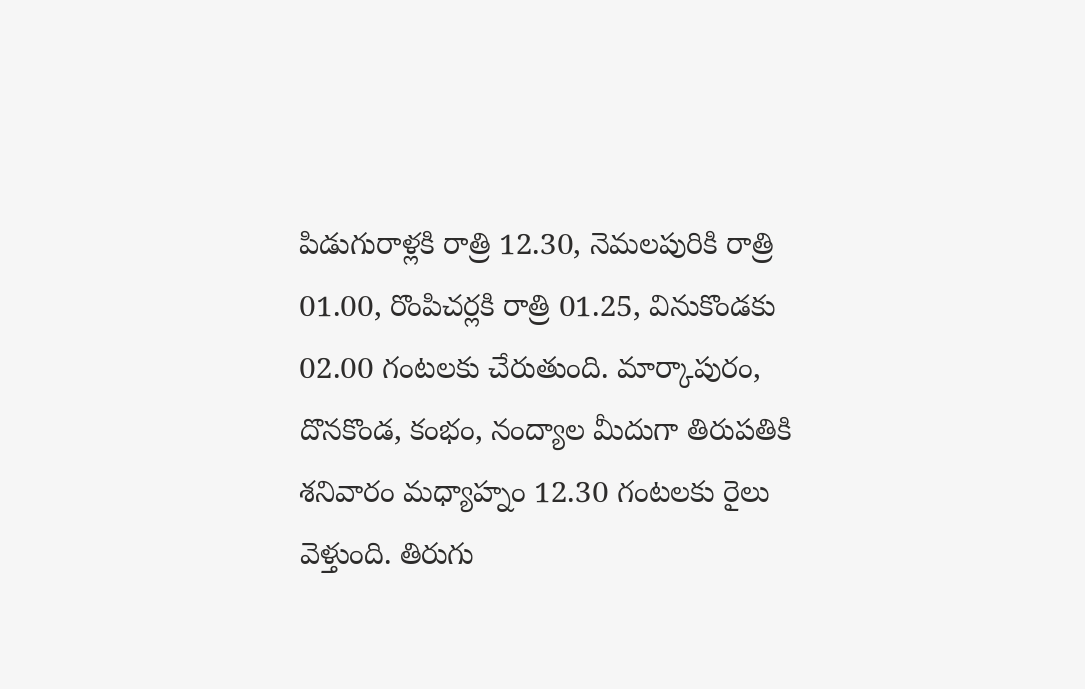పిడుగురాళ్లకి రాత్రి 12.30, నెమలపురికి రాత్రి 01.00, రొంపిచర్లకి రాత్రి 01.25, వినుకొండకు 02.00 గంటలకు చేరుతుంది. మార్కాపురం, దొనకొండ, కంభం, నంద్యాల మీదుగా తిరుపతికి శనివారం మధ్యాహ్నం 12.30 గంటలకు రైలు వెళ్తుంది. తిరుగు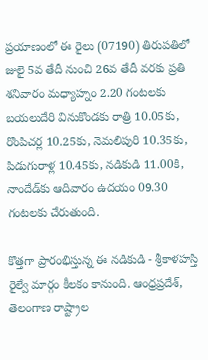ప్రయాణంలో ఈ రైలు (07190) తిరుపతిలో జులై 5వ తేదీ నుంచి 26వ తేదీ వరకు ప్రతి శనివారం మధ్యాహ్నం 2.20 గంటలకు బయలుదేరి వినుకొండకు రాత్రి 10.05కు, రొంపిచర్ల 10.25కు, నెమలిపురి 10.35కు, పిడుగురాళ్ల 10.45కు, నడికుడి 11.00కి, నాందేడ్‌కు ఆదివారం ఉదయం 09.30 గంటలకు చేరుతుంది.

కొత్తగా ప్రారంభిస్తున్న ఈ నడికుడి - శ్రీకాళహస్తి రైల్వే మార్గం కీలకం కానుంది. ఆంధ్రప్రదేశ్‌, తెలంగాణ రాష్ట్రాల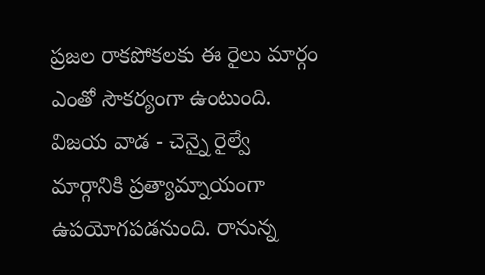ప్రజల రాకపోకలకు ఈ రైలు మార్గం ఎంతో సౌకర్యంగా ఉంటుంది. విజయ వాడ - చెన్నై రైల్వే మార్గానికి ప్రత్యామ్నాయంగా ఉపయోగపడనుంది. రానున్న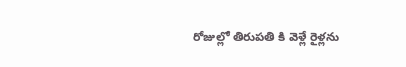రోజుల్లో తిరుపతి కి వెళ్లే రైళ్లను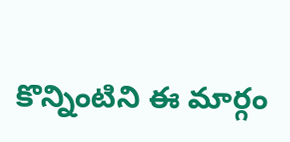కొన్నింటిని ఈ మార్గం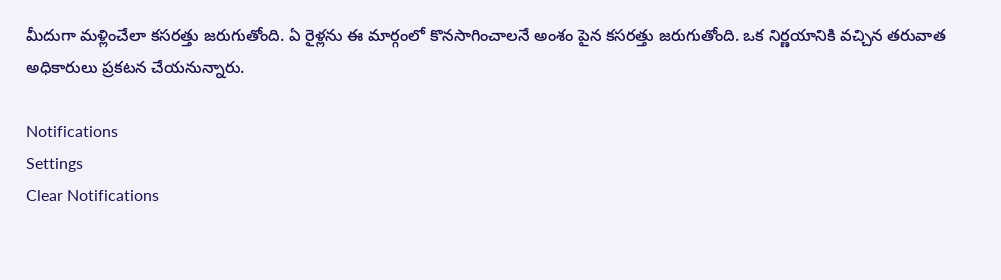మీదుగా మళ్లించేలా కసరత్తు జరుగుతోంది. ఏ రైళ్లను ఈ మార్గంలో కొనసాగించాలనే అంశం పైన కసరత్తు జరుగుతోంది. ఒక నిర్ణయానికి వచ్చిన తరువాత అధికారులు ప్రకటన చేయనున్నారు.

Notifications
Settings
Clear Notifications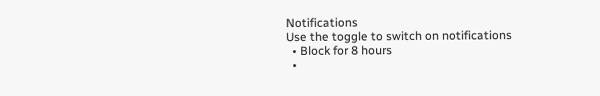Notifications
Use the toggle to switch on notifications
  • Block for 8 hours
  •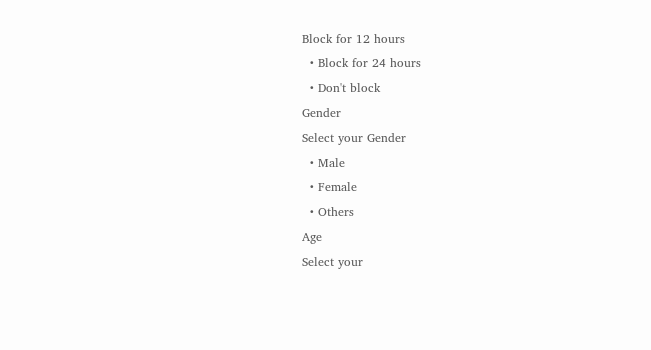Block for 12 hours
  • Block for 24 hours
  • Don't block
Gender
Select your Gender
  • Male
  • Female
  • Others
Age
Select your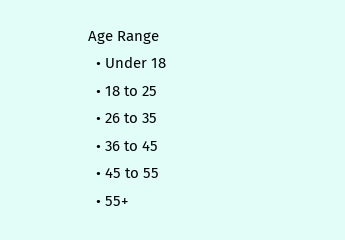Age Range
  • Under 18
  • 18 to 25
  • 26 to 35
  • 36 to 45
  • 45 to 55
  • 55+